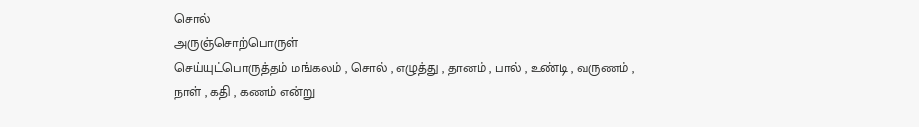சொல்
அருஞ்சொற்பொருள்
செய்யுட்பொருத்தம் மங்கலம் , சொல் , எழுத்து , தானம் , பால் , உண்டி , வருணம் , நாள் , கதி , கணம் என்று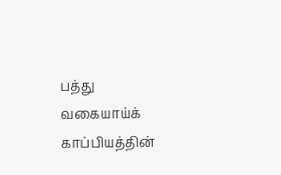பத்து வகையாய்க் காப்பியத்தின்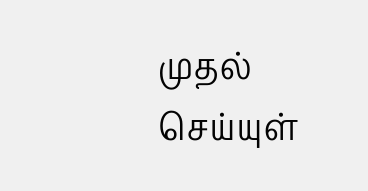முதல் செய்யுள்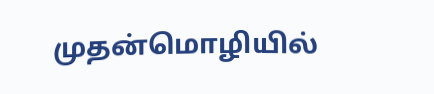முதன்மொழியில்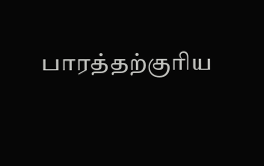பாரத்தற்குரிய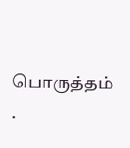பொருத்தம் .